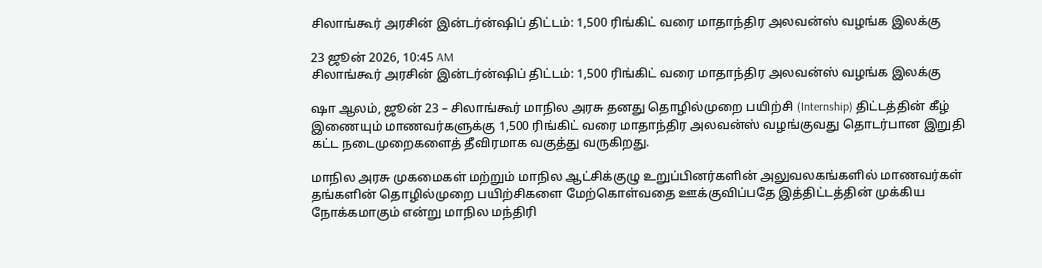சிலாங்கூர் அரசின் இன்டர்ன்ஷிப் திட்டம்: 1,500 ரிங்கிட் வரை மாதாந்திர அலவன்ஸ் வழங்க இலக்கு

23 ஜூன் 2026, 10:45 AM
சிலாங்கூர் அரசின் இன்டர்ன்ஷிப் திட்டம்: 1,500 ரிங்கிட் வரை மாதாந்திர அலவன்ஸ் வழங்க இலக்கு

ஷா ஆலம், ஜூன் 23 – சிலாங்கூர் மாநில அரசு தனது தொழில்முறை பயிற்சி (Internship) திட்டத்தின் கீழ் இணையும் மாணவர்களுக்கு 1,500 ரிங்கிட் வரை மாதாந்திர அலவன்ஸ் வழங்குவது தொடர்பான இறுதி கட்ட நடைமுறைகளைத் தீவிரமாக வகுத்து வருகிறது.

மாநில அரசு முகமைகள் மற்றும் மாநில ஆட்சிக்குழு உறுப்பினர்களின் அலுவலகங்களில் மாணவர்கள் தங்களின் தொழில்முறை பயிற்சிகளை மேற்கொள்வதை ஊக்குவிப்பதே இத்திட்டத்தின் முக்கிய நோக்கமாகும் என்று மாநில மந்திரி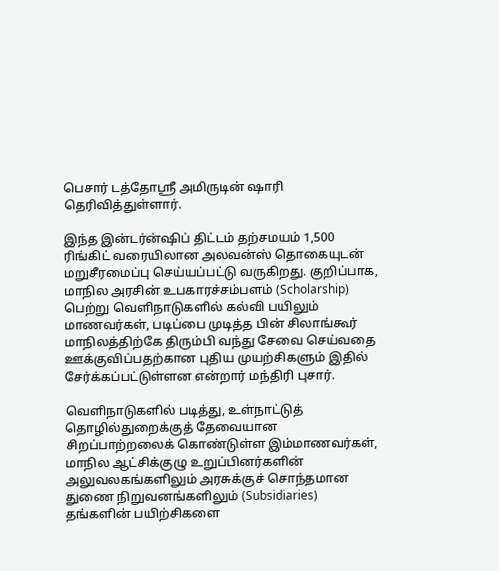பெசார் டத்தோஸ்ரீ அமிருடின் ஷாரி தெரிவித்துள்ளார்.

இந்த இன்டர்ன்ஷிப் திட்டம் தற்சமயம் 1,500 ரிங்கிட் வரையிலான அலவன்ஸ் தொகையுடன் மறுசீரமைப்பு செய்யப்பட்டு வருகிறது. குறிப்பாக, மாநில அரசின் உபகாரச்சம்பளம் (Scholarship) பெற்று வெளிநாடுகளில் கல்வி பயிலும் மாணவர்கள், படிப்பை முடித்த பின் சிலாங்கூர் மாநிலத்திற்கே திரும்பி வந்து சேவை செய்வதை ஊக்குவிப்பதற்கான புதிய முயற்சிகளும் இதில் சேர்க்கப்பட்டுள்ளன என்றார் மந்திரி புசார்.

வெளிநாடுகளில் படித்து, உள்நாட்டுத் தொழில்துறைக்குத் தேவையான சிறப்பாற்றலைக் கொண்டுள்ள இம்மாணவர்கள், மாநில ஆட்சிக்குழு உறுப்பினர்களின் அலுவலகங்களிலும் அரசுக்குச் சொந்தமான துணை நிறுவனங்களிலும் (Subsidiaries) தங்களின் பயிற்சிகளை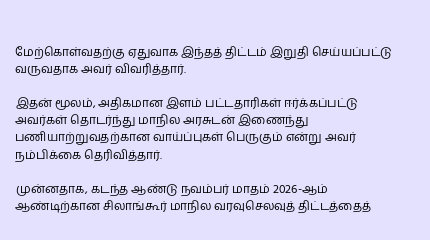மேற்கொள்வதற்கு ஏதுவாக இந்தத் திட்டம் இறுதி செய்யப்பட்டு வருவதாக அவர் விவரித்தார்.

இதன் மூலம், அதிகமான இளம் பட்டதாரிகள் ஈர்க்கப்பட்டு அவர்கள் தொடர்ந்து மாநில அரசுடன் இணைந்து பணியாற்றுவதற்கான வாய்ப்புகள் பெருகும் என்று அவர் நம்பிக்கை தெரிவித்தார்.

முன்னதாக, கடந்த ஆண்டு நவம்பர் மாதம் 2026-ஆம் ஆண்டிற்கான சிலாங்கூர் மாநில வரவுசெலவுத் திட்டத்தைத்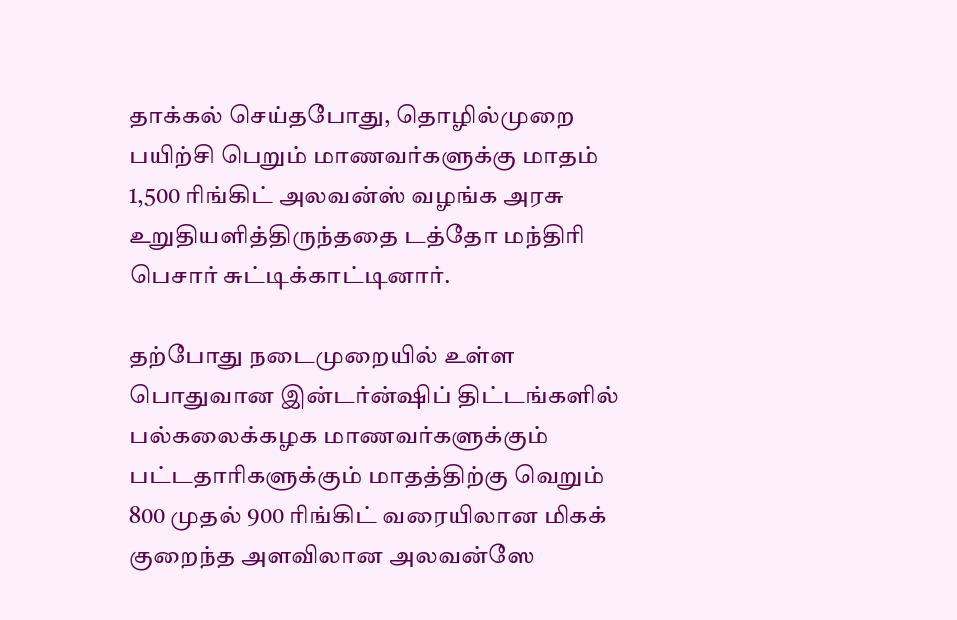தாக்கல் செய்தபோது, தொழில்முறை பயிற்சி பெறும் மாணவர்களுக்கு மாதம் 1,500 ரிங்கிட் அலவன்ஸ் வழங்க அரசு உறுதியளித்திருந்ததை டத்தோ மந்திரி பெசார் சுட்டிக்காட்டினார்.

தற்போது நடைமுறையில் உள்ள பொதுவான இன்டர்ன்ஷிப் திட்டங்களில் பல்கலைக்கழக மாணவர்களுக்கும் பட்டதாரிகளுக்கும் மாதத்திற்கு வெறும் 800 முதல் 900 ரிங்கிட் வரையிலான மிகக் குறைந்த அளவிலான அலவன்ஸே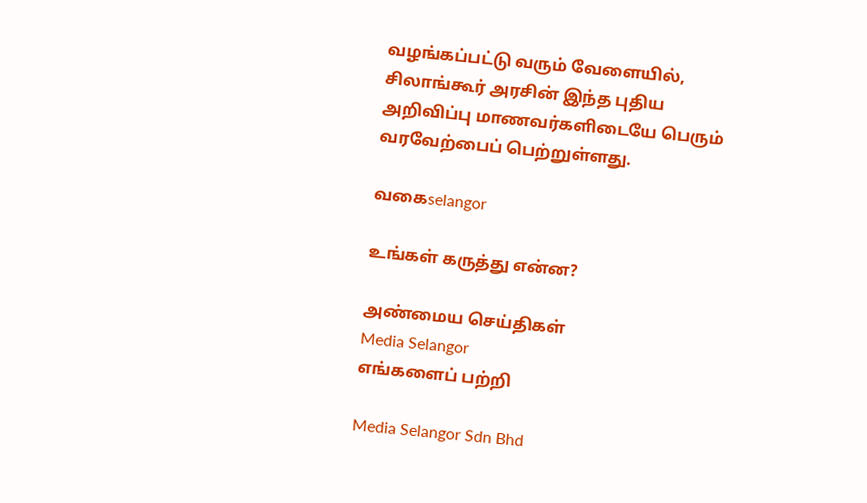வழங்கப்பட்டு வரும் வேளையில், சிலாங்கூர் அரசின் இந்த புதிய அறிவிப்பு மாணவர்களிடையே பெரும் வரவேற்பைப் பெற்றுள்ளது.

வகைselangor

உங்கள் கருத்து என்ன?

அண்மைய செய்திகள்
Media Selangor
எங்களைப் பற்றி

Media Selangor Sdn Bhd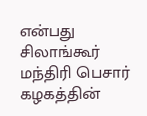என்பது சிலாங்கூர் மந்திரி பெசார் கழகத்தின்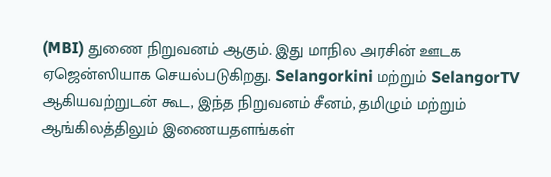(MBI) துணை நிறுவனம் ஆகும். இது மாநில அரசின் ஊடக ஏஜென்ஸியாக செயல்படுகிறது. Selangorkini மற்றும் SelangorTV ஆகியவற்றுடன் கூட, இந்த நிறுவனம் சீனம், தமிழும் மற்றும் ஆங்கிலத்திலும் இணையதளங்கள்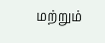மற்றும்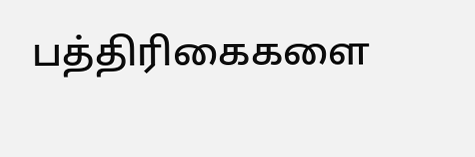பத்திரிகைகளை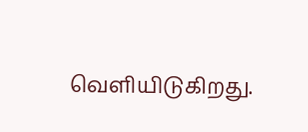வெளியிடுகிறது.